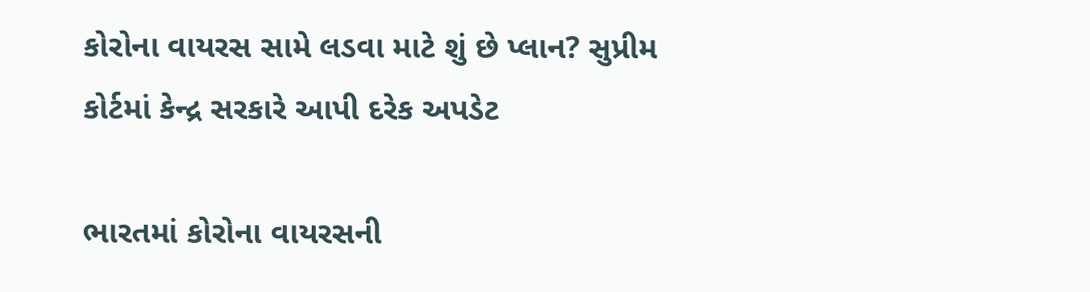કોરોના વાયરસ સામે લડવા માટે શું છે પ્લાન? સુપ્રીમ કોર્ટમાં કેન્દ્ર સરકારે આપી દરેક અપડેટ

ભારતમાં કોરોના વાયરસની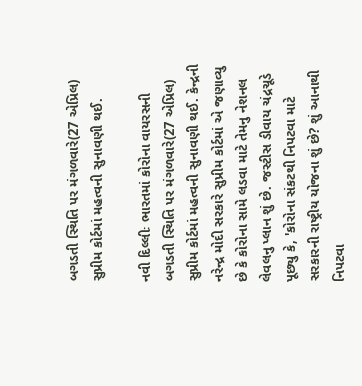બગડતી સ્થિતિ પર મંગળવારે(27 એપ્રિલ) સુપ્રીમ કોર્ટમાં મહત્વની સુનાવણી થઈ.

નવી દિલ્લીઃ ભારતમાં કોરોના વાયરસની બગડતી સ્થિતિ પર મંગળવારે(27 એપ્રિલ) સુપ્રીમ કોર્ટમાં મહત્વની સુનાવણી થઈ. કેન્દ્રની નરેન્દ્ર મોદી સરકારે સુપ્રીમ કોર્ટમાં એ જણાવ્યુ છે કે કોરોના સામે લડવા માટે તેમનુ નેશનલ લેવલનુ પ્લાન શું છે. જસ્ટીસ ડીવાય ચંદ્રચૂડે પૂછ્યુ કે, 'કોરોના સંકટથી નિપટવા માટે સરકારની રાષ્ટ્રીય યોજના શું છે? શું આનાથી નિપટવા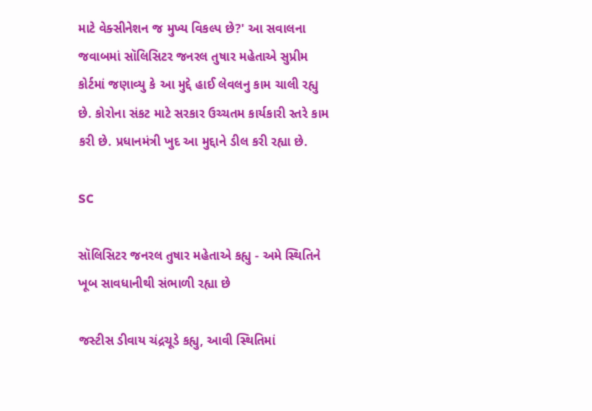માટે વેક્સીનેશન જ મુખ્ય વિકલ્પ છે?' આ સવાલના જવાબમાં સૉલિસિટર જનરલ તુષાર મહેતાએ સુપ્રીમ કોર્ટમાં જણાવ્યુ કે આ મુદ્દે હાઈ લેવલનુ કામ ચાલી રહ્યુ છે. કોરોના સંકટ માટે સરકાર ઉચ્ચતમ કાર્યકારી સ્તરે કામ કરી છે. પ્રધાનમંત્રી ખુદ આ મુદ્દાને ડીલ કરી રહ્યા છે.

SC

સૉલિસિટર જનરલ તુષાર મહેતાએ કહ્યુ - અમે સ્થિતિને ખૂબ સાવધાનીથી સંભાળી રહ્યા છે

જસ્ટીસ ડીવાય ચંદ્રચૂડે કહ્યુ, આવી સ્થિતિમાં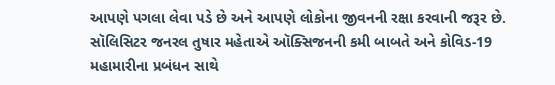આપણે પગલા લેવા પડે છે અને આપણે લોકોના જીવનની રક્ષા કરવાની જરૂર છે. સૉલિસિટર જનરલ તુષાર મહેતાએ ઑક્સિજનની કમી બાબતે અને કોવિડ-19 મહામારીના પ્રબંધન સાથે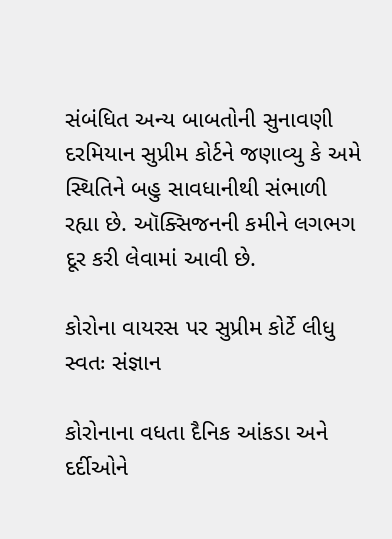સંબંધિત અન્ય બાબતોની સુનાવણી દરમિયાન સુપ્રીમ કોર્ટને જણાવ્યુ કે અમે સ્થિતિને બહુ સાવધાનીથી સંભાળી રહ્યા છે. ઑક્સિજનની કમીને લગભગ દૂર કરી લેવામાં આવી છે.

કોરોના વાયરસ પર સુપ્રીમ કોર્ટે લીધુ સ્વતઃ સંજ્ઞાન

કોરોનાના વધતા દૈનિક આંકડા અને દર્દીઓને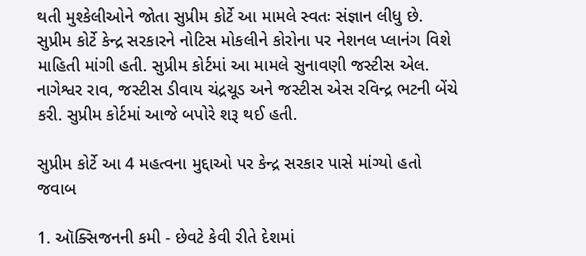થતી મુશ્કેલીઓને જોતા સુપ્રીમ કોર્ટે આ મામલે સ્વતઃ સંજ્ઞાન લીધુ છે. સુપ્રીમ કોર્ટે કેન્દ્ર સરકારને નોટિસ મોકલીને કોરોના પર નેશનલ પ્લાનંગ વિશે માહિતી માંગી હતી. સુપ્રીમ કોર્ટમાં આ મામલે સુનાવણી જસ્ટીસ એલ. નાગેશ્વર રાવ, જસ્ટીસ ડીવાય ચંદ્રચૂડ અને જસ્ટીસ એસ રવિન્દ્ર ભટની બેંચે કરી. સુપ્રીમ કોર્ટમાં આજે બપોરે શરૂ થઈ હતી.

સુપ્રીમ કોર્ટે આ 4 મહત્વના મુદ્દાઓ પર કેન્દ્ર સરકાર પાસે માંગ્યો હતો જવાબ

1. ઑક્સિજનની કમી - છેવટે કેવી રીતે દેશમાં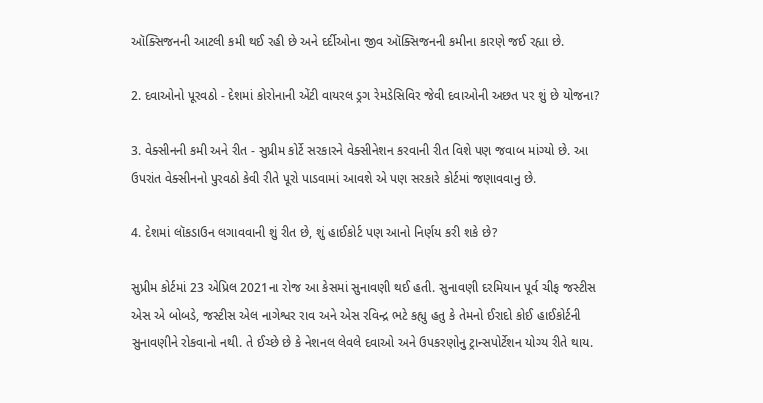ઑક્સિજનની આટલી કમી થઈ રહી છે અને દર્દીઓના જીવ ઑક્સિજનની કમીના કારણે જઈ રહ્યા છે.

2. દવાઓનો પૂરવઠો - દેશમાં કોરોનાની એંટી વાયરલ ડ્રગ રેમડેસિવિર જેવી દવાઓની અછત પર શું છે યોજના?

3. વેક્સીનની કમી અને રીત - સુપ્રીમ કોર્ટે સરકારને વેક્સીનેશન કરવાની રીત વિશે પણ જવાબ માંગ્યો છે. આ ઉપરાંત વેક્સીનનો પુરવઠો કેવી રીતે પૂરો પાડવામાં આવશે એ પણ સરકારે કોર્ટમાં જણાવવાનુ છે.

4. દેશમાં લૉકડાઉન લગાવવાની શું રીત છે, શું હાઈકોર્ટ પણ આનો નિર્ણય કરી શકે છે?

સુપ્રીમ કોર્ટમાં 23 એપ્રિલ 2021ના રોજ આ કેસમાં સુનાવણી થઈ હતી. સુનાવણી દરમિયાન પૂર્વ ચીફ જસ્ટીસ એસ એ બોબડે, જસ્ટીસ એલ નાગેશ્વર રાવ અને એસ રવિન્દ્ર ભટે કહ્યુ હતુ કે તેમનો ઈરાદો કોઈ હાઈકોર્ટની સુનાવણીને રોકવાનો નથી. તે ઈચ્છે છે કે નેશનલ લેવલે દવાઓ અને ઉપકરણોનુ ટ્રાન્સપોર્ટેશન યોગ્ય રીતે થાય.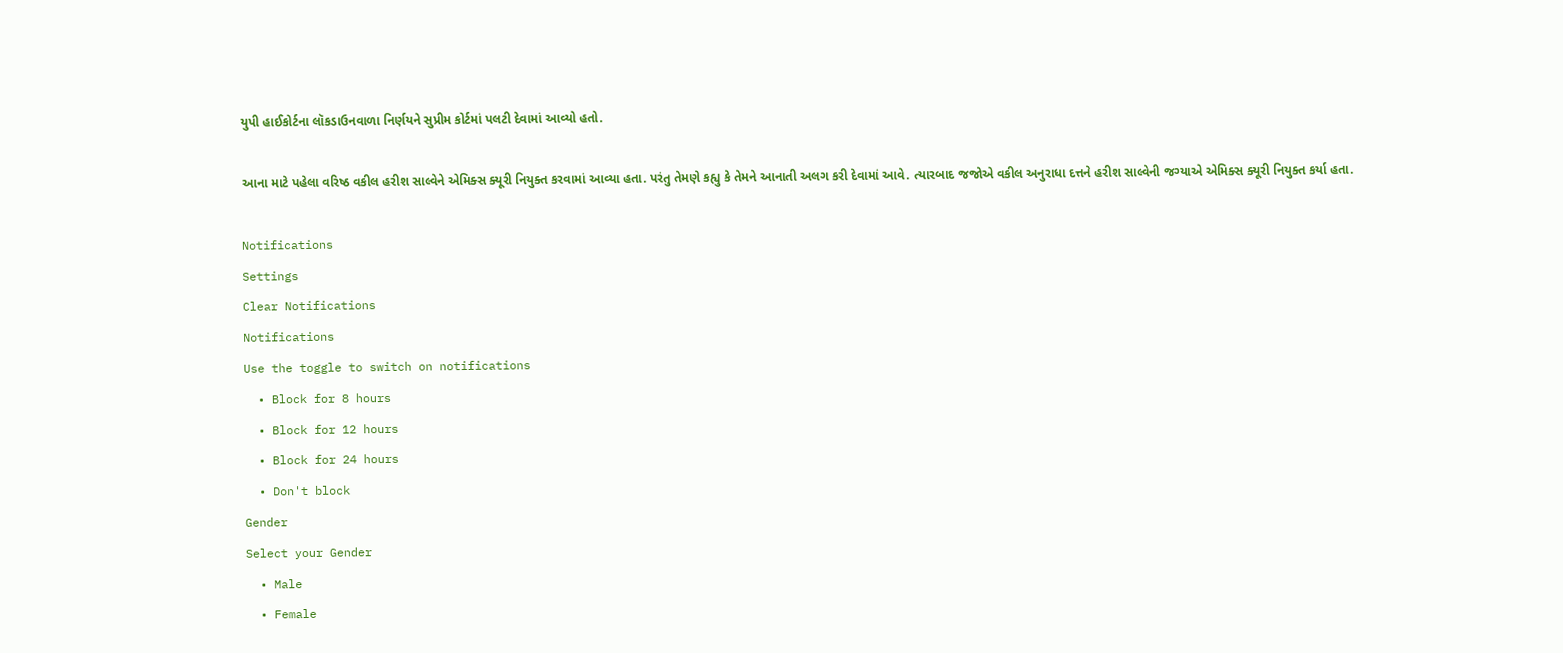યુપી હાઈકોર્ટના લૉકડાઉનવાળા નિર્ણયને સુપ્રીમ કોર્ટમાં પલટી દેવામાં આવ્યો હતો.

આના માટે પહેલા વરિષ્ઠ વકીલ હરીશ સાલ્વેને એમિક્સ ક્યૂરી નિયુક્ત કરવામાં આવ્યા હતા. પરંતુ તેમણે કહ્યુ કે તેમને આનાતી અલગ કરી દેવામાં આવે. ત્યારબાદ જજોએ વકીલ અનુરાધા દત્તને હરીશ સાલ્વેની જગ્યાએ એમિક્સ ક્યૂરી નિયુક્ત કર્યા હતા.

Notifications
Settings
Clear Notifications
Notifications
Use the toggle to switch on notifications
  • Block for 8 hours
  • Block for 12 hours
  • Block for 24 hours
  • Don't block
Gender
Select your Gender
  • Male
  • Female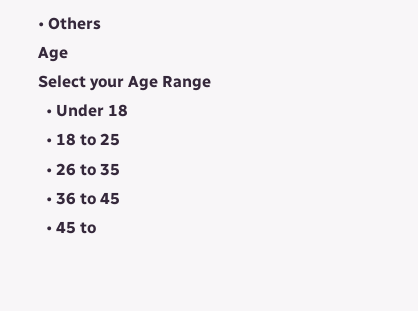• Others
Age
Select your Age Range
  • Under 18
  • 18 to 25
  • 26 to 35
  • 36 to 45
  • 45 to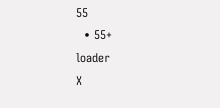55
  • 55+
loader
X